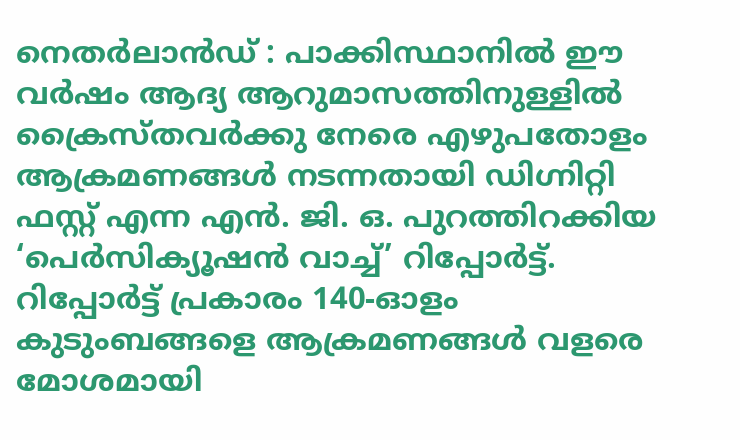നെതർലാൻഡ് : പാക്കിസ്ഥാനിൽ ഈ വർഷം ആദ്യ ആറുമാസത്തിനുള്ളിൽ ക്രൈസ്തവർക്കു നേരെ എഴുപതോളം ആക്രമണങ്ങൾ നടന്നതായി ഡിഗ്നിറ്റി ഫസ്റ്റ് എന്ന എൻ. ജി. ഒ. പുറത്തിറക്കിയ ‘പെർസിക്യൂഷൻ വാച്ച്’ റിപ്പോർട്ട്.
റിപ്പോർട്ട് പ്രകാരം 140-ഓളം കുടുംബങ്ങളെ ആക്രമണങ്ങൾ വളരെ മോശമായി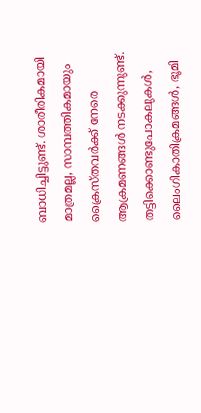ബാധിച്ചിട്ടുണ്ട്. ശാരീരികമായി മാത്രമല്ല, സാമ്പത്തികമായും ക്രൈസ്തവർക്ക് നേരെ ആക്രമണങ്ങൾ നടക്കുന്നുണ്ട്. തട്ടിക്കൊണ്ടുപോകലുകൾ, ലൈംഗികാതിക്രമങ്ങൾ, ഭൂമി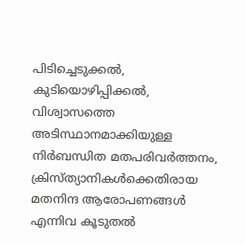പിടിച്ചെടുക്കൽ, കുടിയൊഴിപ്പിക്കൽ, വിശ്വാസത്തെ അടിസ്ഥാനമാക്കിയുള്ള നിർബന്ധിത മതപരിവർത്തനം, ക്രിസ്ത്യാനികൾക്കെതിരായ മതനിന്ദ ആരോപണങ്ങൾ എന്നിവ കൂടുതൽ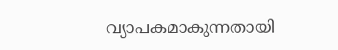വ്യാപകമാകുന്നതായി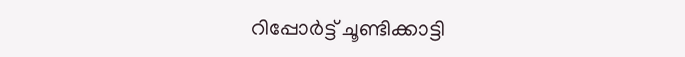റിപ്പോർട്ട് ചൂണ്ടിക്കാട്ടി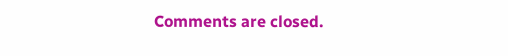Comments are closed.